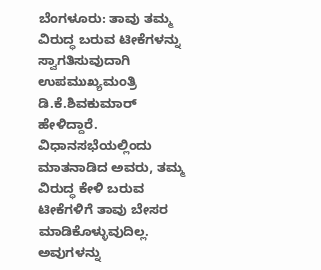ಬೆಂಗಳೂರು: ತಾವು ತಮ್ಮ ವಿರುದ್ಧ ಬರುವ ಟೀಕೆಗಳನ್ನು ಸ್ವಾಗತಿಸುವುದಾಗಿ ಉಪಮುಖ್ಯಮಂತ್ರಿ ಡಿ.ಕೆ.ಶಿವಕುಮಾರ್ ಹೇಳಿದ್ದಾರೆ. ವಿಧಾನಸಭೆಯಲ್ಲಿಂದು ಮಾತನಾಡಿದ ಅವರು, ತಮ್ಮ ವಿರುದ್ಧ ಕೇಳಿ ಬರುವ ಟೀಕೆಗಳಿಗೆ ತಾವು ಬೇಸರ ಮಾಡಿಕೊಳ್ಳುವುದಿಲ್ಲ. ಅವುಗಳನ್ನು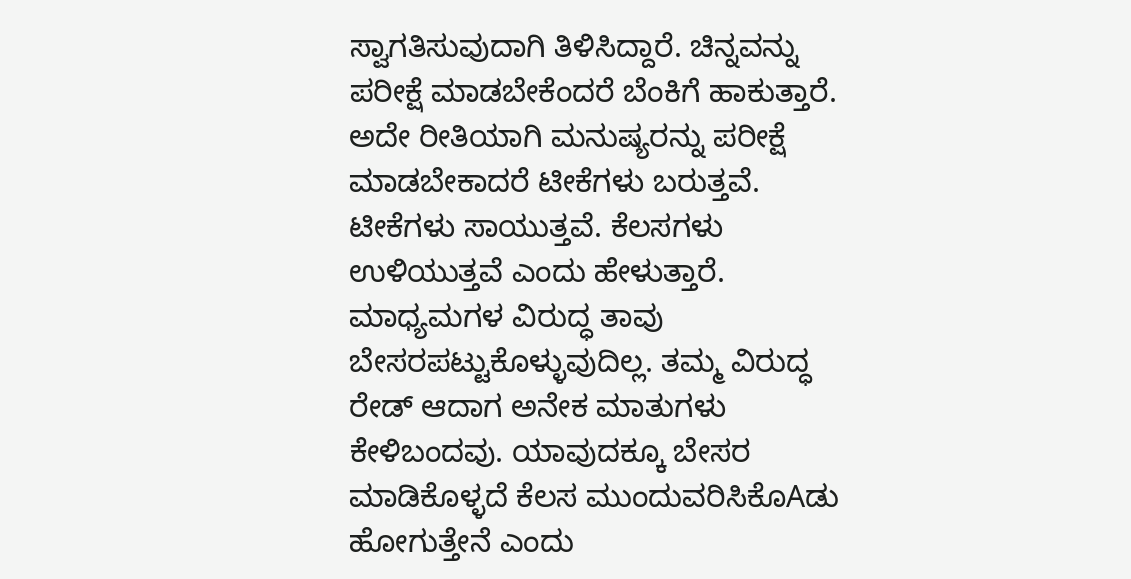ಸ್ವಾಗತಿಸುವುದಾಗಿ ತಿಳಿಸಿದ್ದಾರೆ. ಚಿನ್ನವನ್ನು ಪರೀಕ್ಷೆ ಮಾಡಬೇಕೆಂದರೆ ಬೆಂಕಿಗೆ ಹಾಕುತ್ತಾರೆ. ಅದೇ ರೀತಿಯಾಗಿ ಮನುಷ್ಯರನ್ನು ಪರೀಕ್ಷೆ ಮಾಡಬೇಕಾದರೆ ಟೀಕೆಗಳು ಬರುತ್ತವೆ. ಟೀಕೆಗಳು ಸಾಯುತ್ತವೆ. ಕೆಲಸಗಳು ಉಳಿಯುತ್ತವೆ ಎಂದು ಹೇಳುತ್ತಾರೆ. ಮಾಧ್ಯಮಗಳ ವಿರುದ್ಧ ತಾವು ಬೇಸರಪಟ್ಟುಕೊಳ್ಳುವುದಿಲ್ಲ. ತಮ್ಮ ವಿರುದ್ಧ ರೇಡ್ ಆದಾಗ ಅನೇಕ ಮಾತುಗಳು ಕೇಳಿಬಂದವು. ಯಾವುದಕ್ಕೂ ಬೇಸರ ಮಾಡಿಕೊಳ್ಳದೆ ಕೆಲಸ ಮುಂದುವರಿಸಿಕೊAಡು ಹೋಗುತ್ತೇನೆ ಎಂದು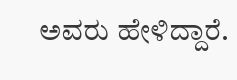ಅವರು ಹೇಳಿದ್ದಾರೆ.